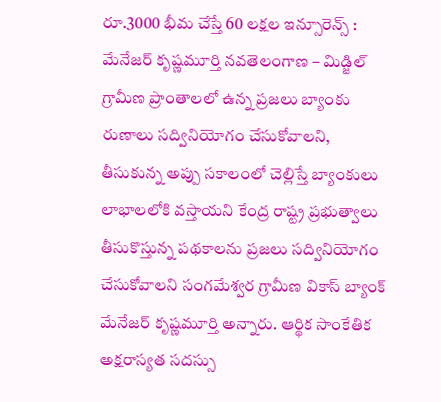రూ.3000 భీమ చేస్తే 60 లక్షల ఇన్సూరెన్స్ : మేనేజర్ కృష్ణమూర్తి నవతెలంగాణ – మిడ్జిల్ గ్రామీణ ప్రాంతాలలో ఉన్న ప్రజలు బ్యాంకు రుణాలు సద్వినియోగం చేసుకోవాలని, తీసుకున్న అప్పు సకాలంలో చెల్లిస్తే బ్యాంకులు లాభాలలోకి వస్తాయని కేంద్ర రాష్ట్ర ప్రభుత్వాలు తీసుకొస్తున్న పథకాలను ప్రజలు సద్వినియోగం చేసుకోవాలని సంగమేశ్వర గ్రామీణ వికాస్ బ్యాంక్ మేనేజర్ కృష్ణమూర్తి అన్నారు. ఆర్థిక సాంకేతిక అక్షరాస్యత సదస్సు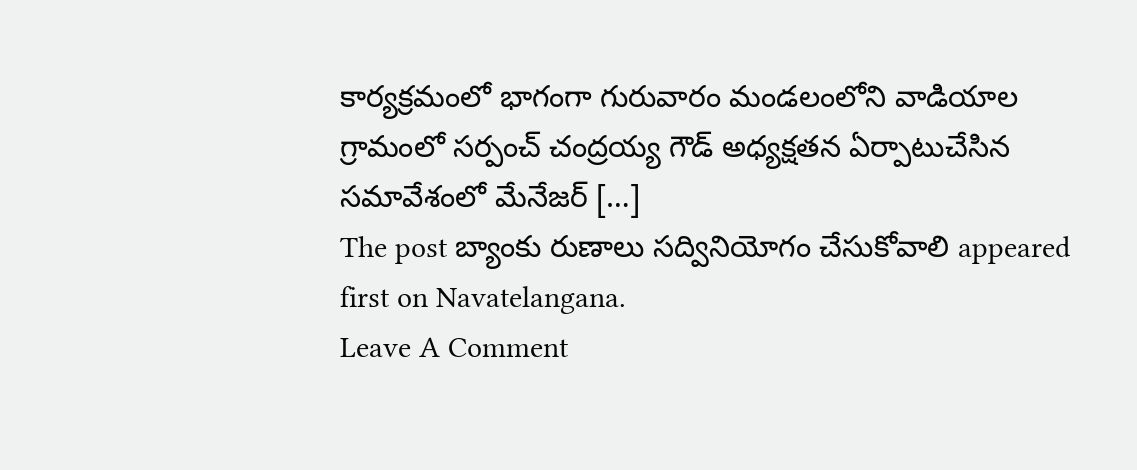కార్యక్రమంలో భాగంగా గురువారం మండలంలోని వాడియాల గ్రామంలో సర్పంచ్ చంద్రయ్య గౌడ్ అధ్యక్షతన ఏర్పాటుచేసిన సమావేశంలో మేనేజర్ […]
The post బ్యాంకు రుణాలు సద్వినియోగం చేసుకోవాలి appeared first on Navatelangana.
Leave A Comment